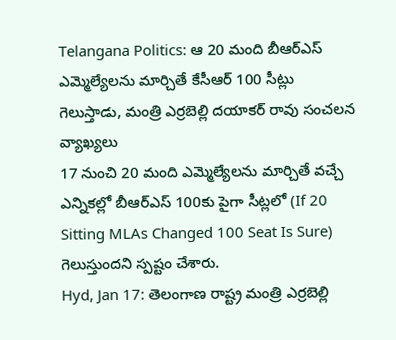Telangana Politics: ఆ 20 మంది బీఆర్ఎస్ ఎమ్మెల్యేలను మార్చితే కేసీఆర్ 100 సీట్లు గెలుస్తాడు, మంత్రి ఎర్రబెల్లి దయాకర్ రావు సంచలన వ్యాఖ్యలు
17 నుంచి 20 మంది ఎమ్మెల్యేలను మార్చితే వచ్చే ఎన్నికల్లో బీఆర్ఎస్ 100కు పైగా సీట్లలో (If 20 Sitting MLAs Changed 100 Seat Is Sure) గెలుస్తుందని స్పష్టం చేశారు.
Hyd, Jan 17: తెలంగాణ రాష్ట్ర మంత్రి ఎర్రబెల్లి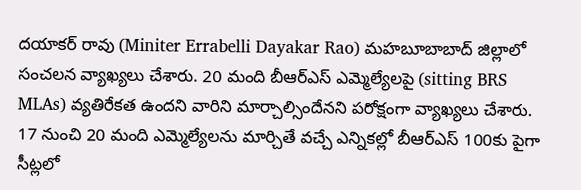దయాకర్ రావు (Miniter Errabelli Dayakar Rao) మహబూబాబాద్ జిల్లాలో సంచలన వ్యాఖ్యలు చేశారు. 20 మంది బీఆర్ఎస్ ఎమ్మెల్యేలపై (sitting BRS MLAs) వ్యతిరేకత ఉందని వారిని మార్చాల్సిందేనని పరోక్షంగా వ్యాఖ్యలు చేశారు. 17 నుంచి 20 మంది ఎమ్మెల్యేలను మార్చితే వచ్చే ఎన్నికల్లో బీఆర్ఎస్ 100కు పైగా సీట్లలో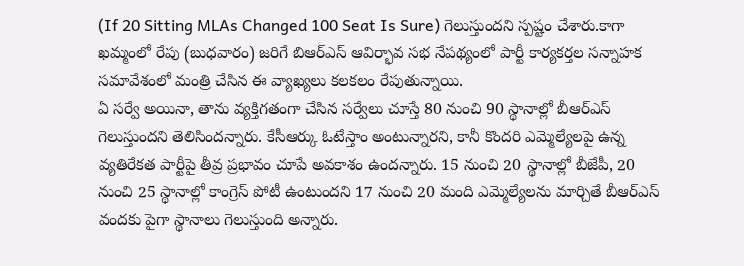(If 20 Sitting MLAs Changed 100 Seat Is Sure) గెలుస్తుందని స్పష్టం చేశారు.కాగా ఖమ్మంలో రేపు (బుధవారం) జరిగే బిఆర్ఎస్ ఆవిర్భావ సభ నేపథ్యంలో పార్టీ కార్యకర్తల సన్నాహక సమావేశంలో మంత్రి చేసిన ఈ వ్యాఖ్యలు కలకలం రేపుతున్నాయి.
ఏ సర్వే అయినా, తాను వ్యక్తిగతంగా చేసిన సర్వేలు చూస్తే 80 నుంచి 90 స్థానాల్లో బీఆర్ఎస్ గెలుస్తుందని తెలిసిందన్నారు. కేసీఆర్కు ఓటేస్తాం అంటున్నారని, కానీ కొందరి ఎమ్మెల్యేలపై ఉన్న వ్యతిరేకత పార్టీపై తీవ్ర ప్రభావం చూపే అవకాశం ఉందన్నారు. 15 నుంచి 20 స్థానాల్లో బీజేపీ, 20 నుంచి 25 స్థానాల్లో కాంగ్రెస్ పోటీ ఉంటుందని 17 నుంచి 20 మంది ఎమ్మెల్యేలను మార్చితే బీఆర్ఎస్ వందకు పైగా స్థానాలు గెలుస్తుంది అన్నారు.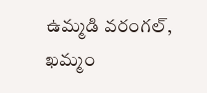ఉమ్మడి వరంగల్, ఖమ్మం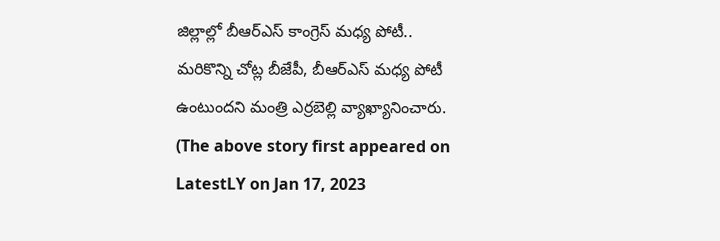జిల్లాల్లో బీఆర్ఎస్ కాంగ్రెస్ మధ్య పోటీ.. మరికొన్ని చోట్ల బీజేపీ, బీఆర్ఎస్ మధ్య పోటీ ఉంటుందని మంత్రి ఎర్రబెల్లి వ్యాఖ్యానించారు.
(The above story first appeared on LatestLY on Jan 17, 2023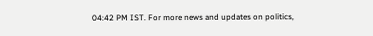04:42 PM IST. For more news and updates on politics,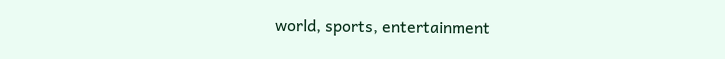world, sports, entertainment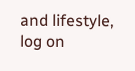and lifestyle, log on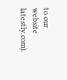to our website latestly.com).